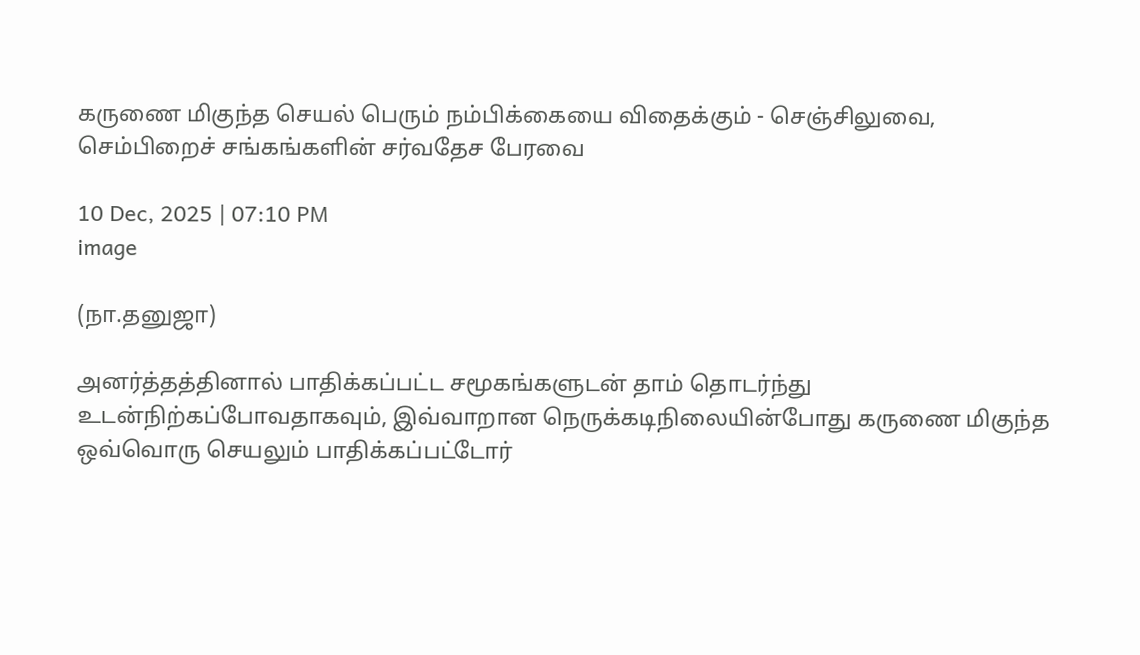கருணை மிகுந்த செயல் பெரும் நம்பிக்கையை விதைக்கும் - செஞ்சிலுவை, செம்பிறைச் சங்கங்களின் சர்வதேச பேரவை

10 Dec, 2025 | 07:10 PM
image

(நா.தனுஜா)

அனர்த்தத்தினால் பாதிக்கப்பட்ட சமூகங்களுடன் தாம் தொடர்ந்து உடன்நிற்கப்போவதாகவும், இவ்வாறான நெருக்கடிநிலையின்போது கருணை மிகுந்த ஒவ்வொரு செயலும் பாதிக்கப்பட்டோர்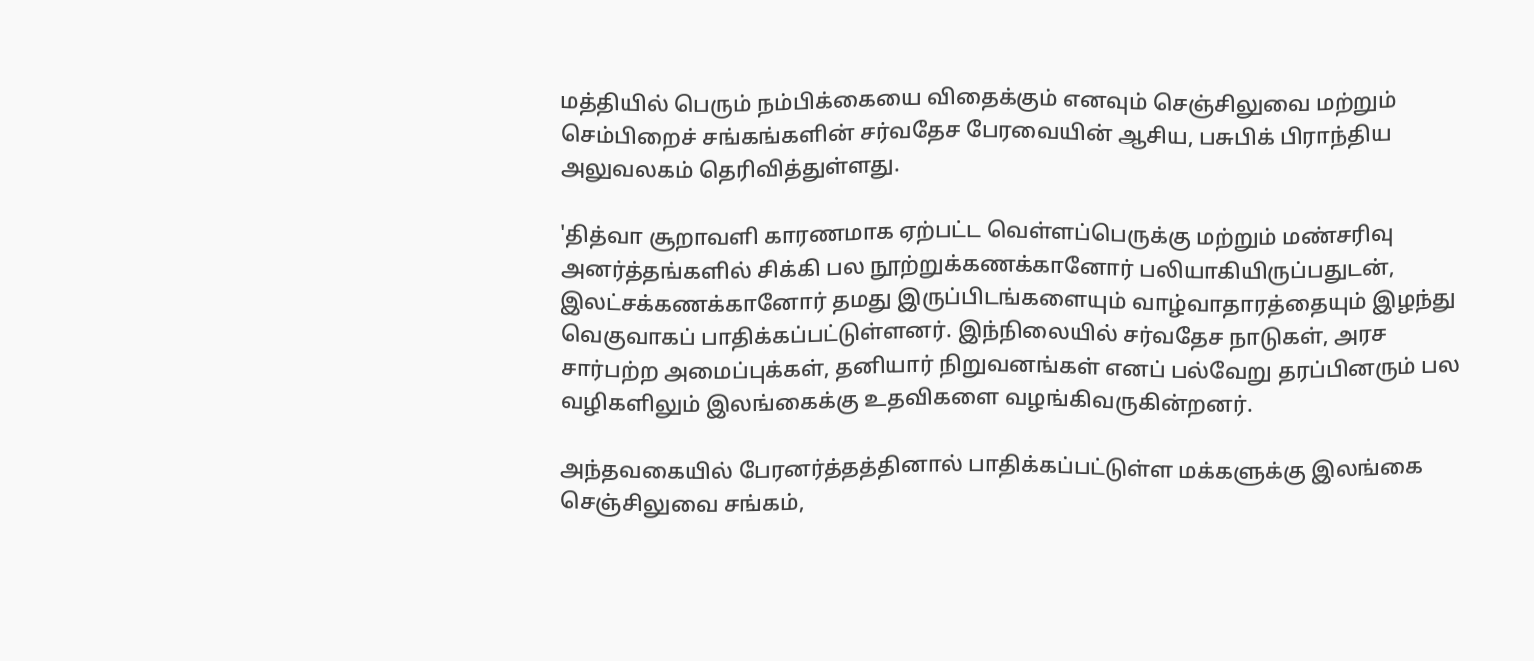மத்தியில் பெரும் நம்பிக்கையை விதைக்கும் எனவும் செஞ்சிலுவை மற்றும் செம்பிறைச் சங்கங்களின் சர்வதேச பேரவையின் ஆசிய, பசுபிக் பிராந்திய அலுவலகம் தெரிவித்துள்ளது.

'தித்வா சூறாவளி காரணமாக ஏற்பட்ட வெள்ளப்பெருக்கு மற்றும் மண்சரிவு அனர்த்தங்களில் சிக்கி பல நூற்றுக்கணக்கானோர் பலியாகியிருப்பதுடன், இலட்சக்கணக்கானோர் தமது இருப்பிடங்களையும் வாழ்வாதாரத்தையும் இழந்து வெகுவாகப் பாதிக்கப்பட்டுள்ளனர். இந்நிலையில் சர்வதேச நாடுகள், அரச சார்பற்ற அமைப்புக்கள், தனியார் நிறுவனங்கள் எனப் பல்வேறு தரப்பினரும் பல வழிகளிலும் இலங்கைக்கு உதவிகளை வழங்கிவருகின்றனர்.

அந்தவகையில் பேரனர்த்தத்தினால் பாதிக்கப்பட்டுள்ள மக்களுக்கு இலங்கை செஞ்சிலுவை சங்கம்,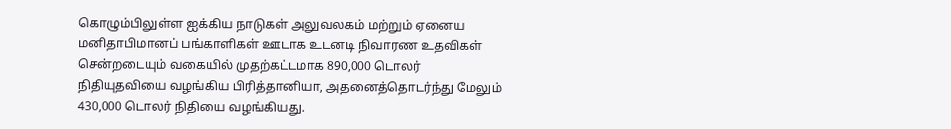கொழும்பிலுள்ள ஐக்கிய நாடுகள் அலுவலகம் மற்றும் ஏனைய மனிதாபிமானப் பங்காளிகள் ஊடாக உடனடி நிவாரண உதவிகள் சென்றடையும் வகையில் முதற்கட்டமாக 890,000 டொலர் நிதியுதவியை வழங்கிய பிரித்தானியா, அதனைத்தொடர்ந்து மேலும் 430,000 டொலர் நிதியை வழங்கியது.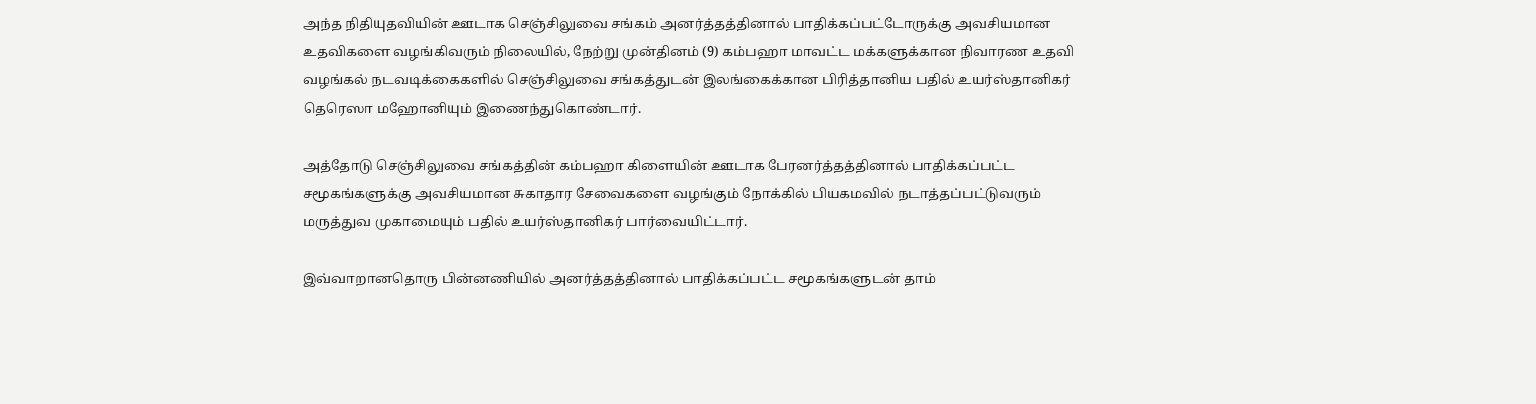அந்த நிதியுதவியின் ஊடாக செஞ்சிலுவை சங்கம் அனர்த்தத்தினால் பாதிக்கப்பட்டோருக்கு அவசியமான உதவிகளை வழங்கிவரும் நிலையில், நேற்று முன்தினம் (9) கம்பஹா மாவட்ட மக்களுக்கான நிவாரண உதவி வழங்கல் நடவடிக்கைகளில் செஞ்சிலுவை சங்கத்துடன் இலங்கைக்கான பிரித்தானிய பதில் உயர்ஸ்தானிகர் தெரெஸா மஹோனியும் இணைந்துகொண்டார்.

அத்தோடு செஞ்சிலுவை சங்கத்தின் கம்பஹா கிளையின் ஊடாக பேரனர்த்தத்தினால் பாதிக்கப்பட்ட சமூகங்களுக்கு அவசியமான சுகாதார சேவைகளை வழங்கும் நோக்கில் பியகமவில் நடாத்தப்பட்டுவரும் மருத்துவ முகாமையும் பதில் உயர்ஸ்தானிகர் பார்வையிட்டார்.

இவ்வாறானதொரு பின்னணியில் அனர்த்தத்தினால் பாதிக்கப்பட்ட சமூகங்களுடன் தாம்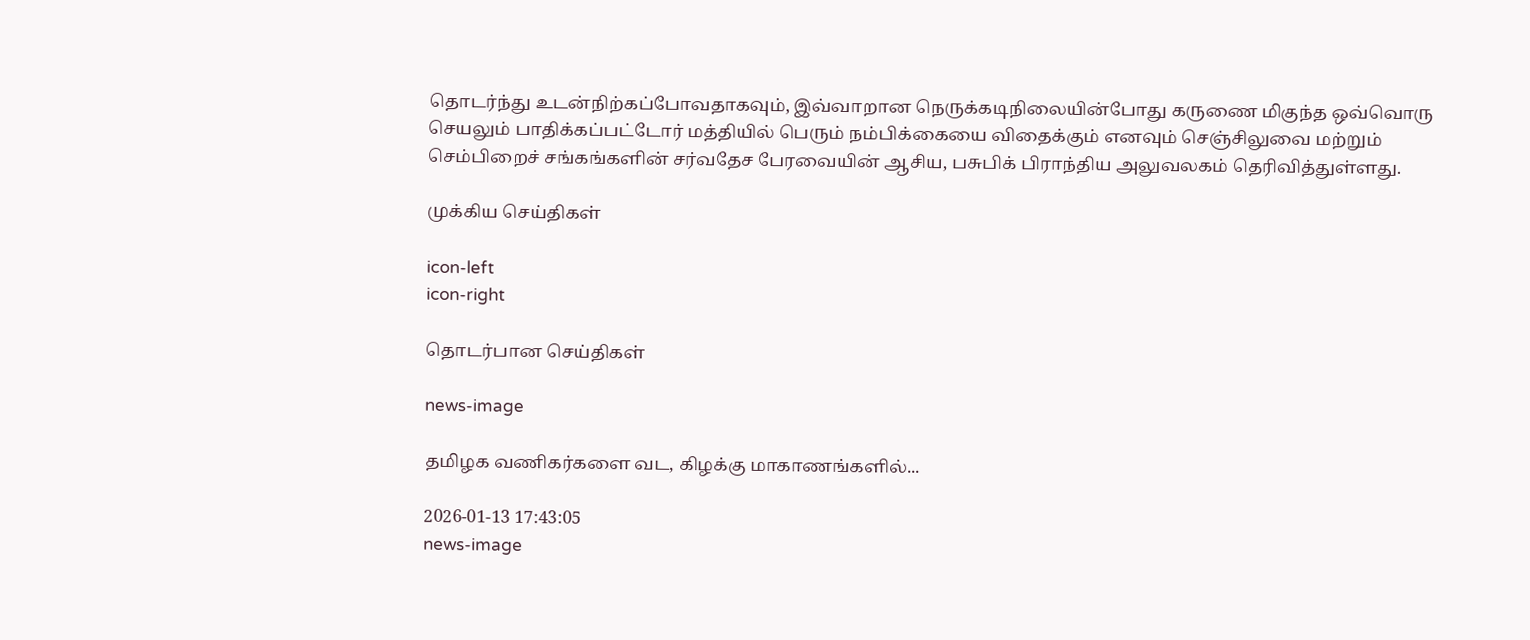தொடர்ந்து உடன்நிற்கப்போவதாகவும், இவ்வாறான நெருக்கடிநிலையின்போது கருணை மிகுந்த ஒவ்வொரு செயலும் பாதிக்கப்பட்டோர் மத்தியில் பெரும் நம்பிக்கையை விதைக்கும் எனவும் செஞ்சிலுவை மற்றும் செம்பிறைச் சங்கங்களின் சர்வதேச பேரவையின் ஆசிய, பசுபிக் பிராந்திய அலுவலகம் தெரிவித்துள்ளது.

முக்கிய செய்திகள்

icon-left
icon-right

தொடர்பான செய்திகள்

news-image

தமிழக வணிகர்களை வட, கிழக்கு மாகாணங்களில்...

2026-01-13 17:43:05
news-image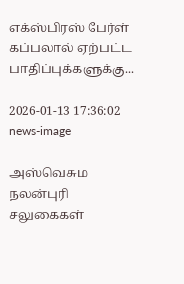எக்ஸ்பிரஸ் பேர்ள் கப்பலால் ஏற்பட்ட பாதிப்புக்களுக்கு...

2026-01-13 17:36:02
news-image

அஸ்வெசும நலன்புரி சலுகைகள்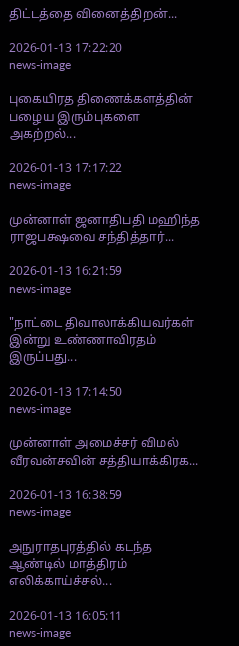திட்டத்தை வினைத்திறன்...

2026-01-13 17:22:20
news-image

புகையிரத திணைக்களத்தின் பழைய இரும்புகளை அகற்றல்...

2026-01-13 17:17:22
news-image

முன்னாள் ஜனாதிபதி மஹிந்த ராஜபக்ஷவை சந்தித்தார்...

2026-01-13 16:21:59
news-image

"நாட்டை திவாலாக்கியவர்கள் இன்று உண்ணாவிரதம் இருப்பது...

2026-01-13 17:14:50
news-image

முன்னாள் அமைச்சர் விமல் வீரவன்சவின் சத்தியாக்கிரக...

2026-01-13 16:38:59
news-image

அநுராதபுரத்தில் கடந்த ஆண்டில் மாத்திரம் எலிக்காய்ச்சல்...

2026-01-13 16:05:11
news-image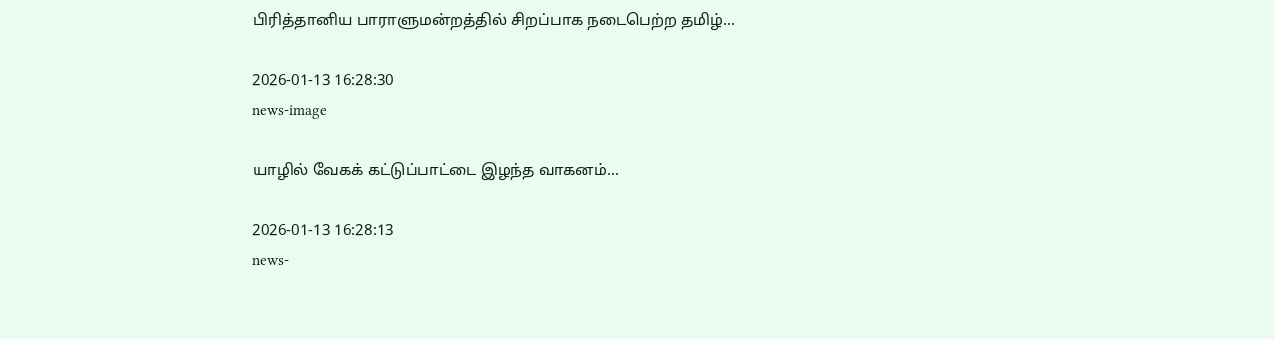பிரித்தானிய பாராளுமன்றத்தில் சிறப்பாக நடைபெற்ற தமிழ்...

2026-01-13 16:28:30
news-image

யாழில் வேகக் கட்டுப்பாட்டை இழந்த வாகனம்...

2026-01-13 16:28:13
news-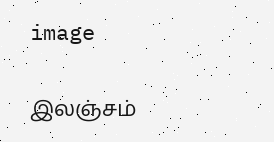image

இலஞ்சம்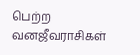பெற்ற வனஜீவராசிகள்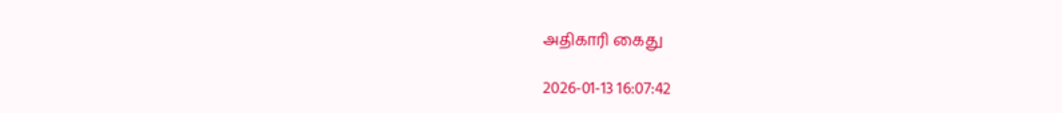அதிகாரி கைது

2026-01-13 16:07:42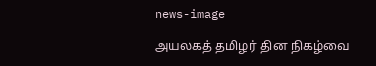news-image

அயலகத் தமிழர் தின நிகழ்வை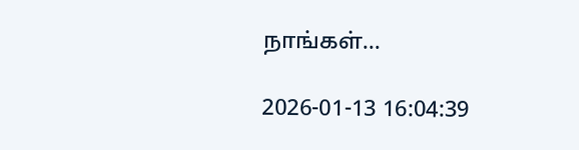நாங்கள்...

2026-01-13 16:04:39